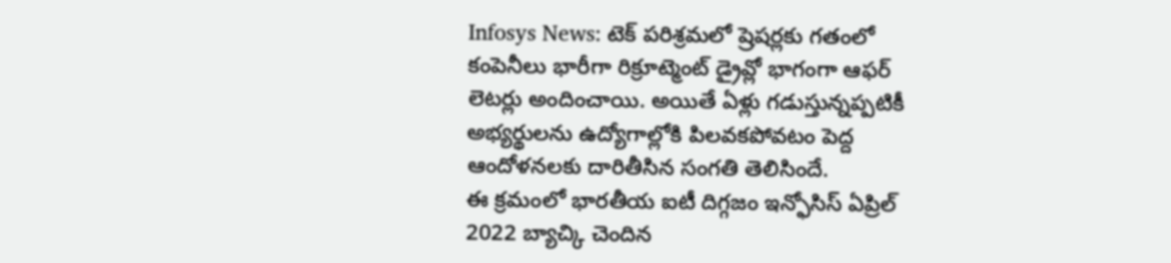Infosys News: టెక్ పరిశ్రమలో ష్రెషర్లకు గతంలో కంపెనీలు భారీగా రిక్రూట్మెంట్ డ్రైవ్లో భాగంగా ఆఫర్ లెటర్లు అందించాయి. అయితే ఏళ్లు గడుస్తున్నప్పటికీ అభ్యర్థులను ఉద్యోగాల్లోకి పిలవకపోవటం పెద్ద ఆందోళనలకు దారితీసిన సంగతి తెలిసిందే.
ఈ క్రమంలో భారతీయ ఐటీ దిగ్గజం ఇన్ఫోసిస్ ఏప్రిల్ 2022 బ్యాచ్కి చెందిన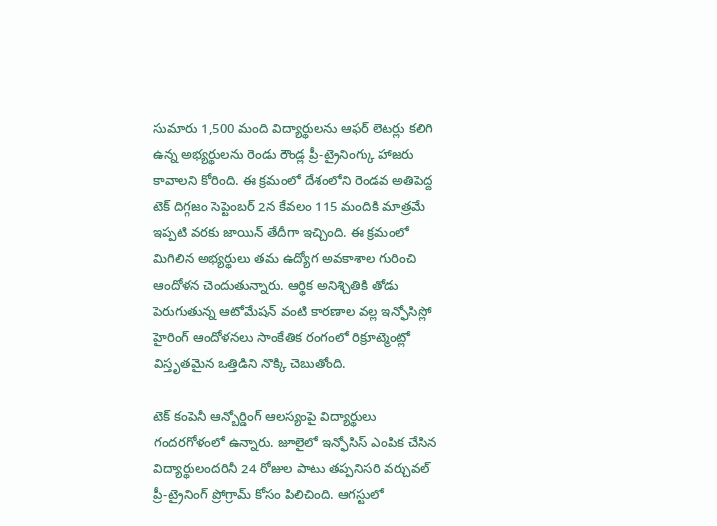సుమారు 1,500 మంది విద్యార్థులను ఆఫర్ లెటర్లు కలిగి ఉన్న అభ్యర్థులను రెండు రౌండ్ల ప్రీ-ట్రైనింగ్కు హాజరు కావాలని కోరింది. ఈ క్రమంలో దేశంలోని రెండవ అతిపెద్ద టెక్ దిగ్గజం సెప్టెంబర్ 2న కేవలం 115 మందికి మాత్రమే ఇప్పటి వరకు జాయిన్ తేదీగా ఇచ్చింది. ఈ క్రమంలో మిగిలిన అభ్యర్థులు తమ ఉద్యోగ అవకాశాల గురించి ఆందోళన చెందుతున్నారు. ఆర్థిక అనిశ్చితికి తోడు పెరుగుతున్న ఆటోమేషన్ వంటి కారణాల వల్ల ఇన్ఫోసిస్లో హైరింగ్ ఆందోళనలు సాంకేతిక రంగంలో రిక్రూట్మెంట్లో విస్తృతమైన ఒత్తిడిని నొక్కి చెబుతోంది.

టెక్ కంపెనీ ఆన్బోర్డింగ్ ఆలస్యంపై విద్యార్థులు గందరగోళంలో ఉన్నారు. జూలైలో ఇన్ఫోసిస్ ఎంపిక చేసిన విద్యార్థులందరినీ 24 రోజుల పాటు తప్పనిసరి వర్చువల్ ప్రీ-ట్రైనింగ్ ప్రోగ్రామ్ కోసం పిలిచింది. ఆగస్టులో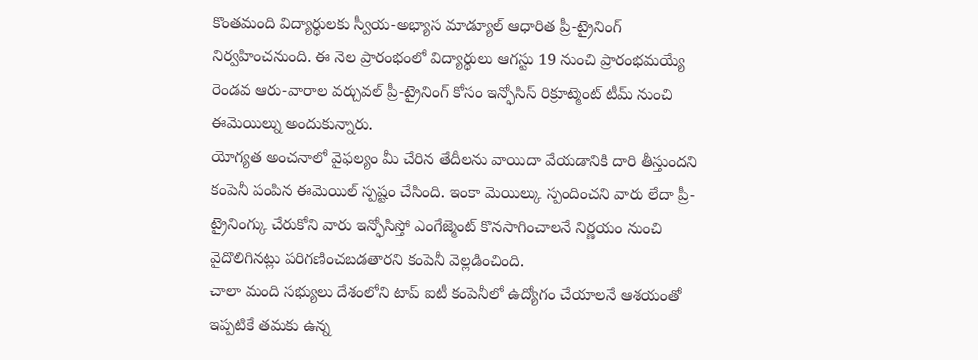కొంతమంది విద్యార్థులకు స్వీయ-అభ్యాస మాడ్యూల్ ఆధారిత ప్రీ-ట్రైనింగ్ నిర్వహించనుంది. ఈ నెల ప్రారంభంలో విద్యార్థులు ఆగస్టు 19 నుంచి ప్రారంభమయ్యే రెండవ ఆరు-వారాల వర్చువల్ ప్రీ-ట్రైనింగ్ కోసం ఇన్ఫోసిస్ రిక్రూట్మెంట్ టీమ్ నుంచి ఈమెయిల్ను అందుకున్నారు.
యోగ్యత అంచనాలో వైఫల్యం మీ చేరిన తేదీలను వాయిదా వేయడానికి దారి తీస్తుందని కంపెనీ పంపిన ఈమెయిల్ స్పష్టం చేసింది. ఇంకా మెయిల్కు స్పందించని వారు లేదా ప్రీ-ట్రైనింగ్కు చేరుకోని వారు ఇన్ఫోసిస్తో ఎంగేజ్మెంట్ కొనసాగించాలనే నిర్ణయం నుంచి వైదొలిగినట్లు పరిగణించబడతారని కంపెనీ వెల్లడించింది.
చాలా మంది సభ్యులు దేశంలోని టాప్ ఐటీ కంపెనీలో ఉద్యోగం చేయాలనే ఆశయంతో ఇప్పటికే తమకు ఉన్న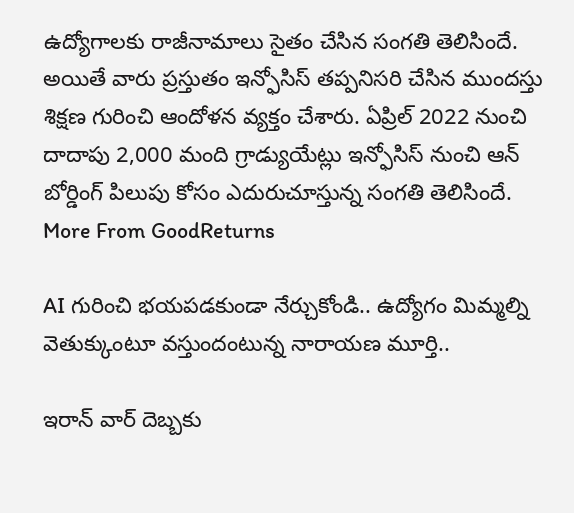ఉద్యోగాలకు రాజీనామాలు సైతం చేసిన సంగతి తెలిసిందే. అయితే వారు ప్రస్తుతం ఇన్ఫోసిస్ తప్పనిసరి చేసిన ముందస్తు శిక్షణ గురించి ఆందోళన వ్యక్తం చేశారు. ఏప్రిల్ 2022 నుంచి దాదాపు 2,000 మంది గ్రాడ్యుయేట్లు ఇన్ఫోసిస్ నుంచి ఆన్ బోర్డింగ్ పిలుపు కోసం ఎదురుచూస్తున్న సంగతి తెలిసిందే.
More From GoodReturns

AI గురించి భయపడకుండా నేర్చుకోండి.. ఉద్యోగం మిమ్మల్ని వెతుక్కుంటూ వస్తుందంటున్న నారాయణ మూర్తి..

ఇరాన్ వార్ దెబ్బకు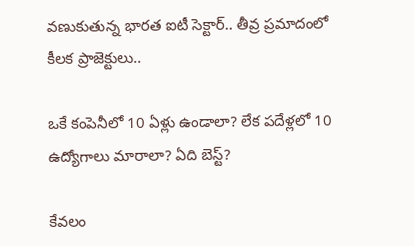వణుకుతున్న భారత ఐటీ సెక్టార్.. తీవ్ర ప్రమాదంలో కీలక ప్రాజెక్టులు..

ఒకే కంపెనీలో 10 ఏళ్లు ఉండాలా? లేక పదేళ్లలో 10 ఉద్యోగాలు మారాలా? ఏది బెస్ట్?

కేవలం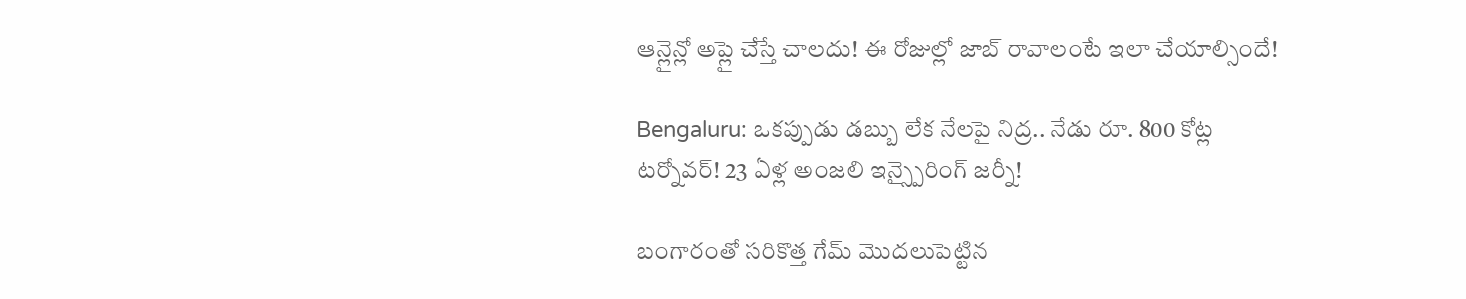ఆన్లైన్లో అప్లై చేస్తే చాలదు! ఈ రోజుల్లో జాబ్ రావాలంటే ఇలా చేయాల్సిందే!

Bengaluru: ఒకప్పుడు డబ్బు లేక నేలపై నిద్ర.. నేడు రూ. 800 కోట్ల టర్నోవర్! 23 ఏళ్ల అంజలి ఇన్స్పైరింగ్ జర్నీ!

బంగారంతో సరికొత్త గేమ్ మొదలుపెట్టిన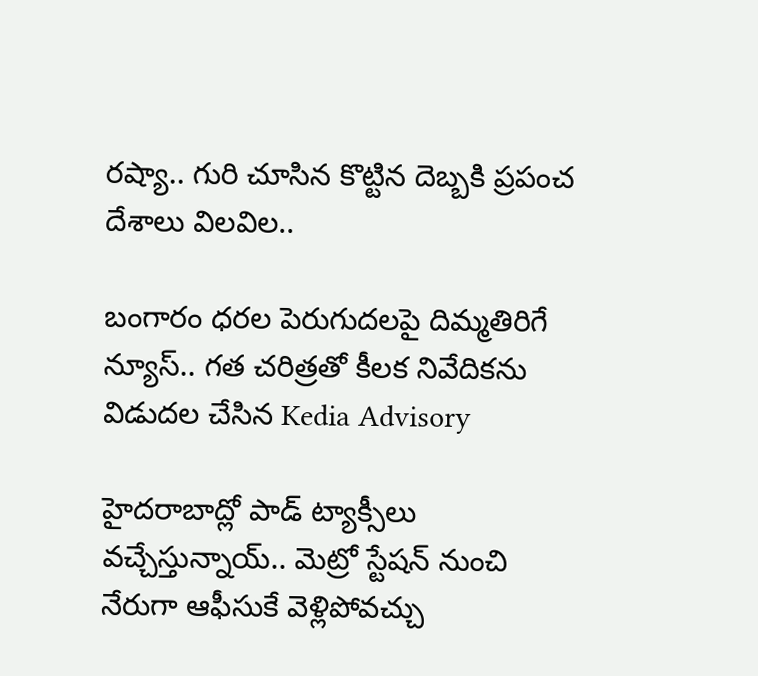రష్యా.. గురి చూసిన కొట్టిన దెబ్బకి ప్రపంచ దేశాలు విలవిల..

బంగారం ధరల పెరుగుదలపై దిమ్మతిరిగే న్యూస్.. గత చరిత్రతో కీలక నివేదికను విడుదల చేసిన Kedia Advisory

హైదరాబాద్లో పాడ్ ట్యాక్సీలు వచ్చేస్తున్నాయ్.. మెట్రో స్టేషన్ నుంచి నేరుగా ఆఫీసుకే వెళ్లిపోవచ్చు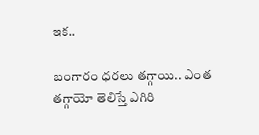ఇక..

బంగారం ధరలు తగ్గాయి.. ఎంత తగ్గాయో తెలిస్తే ఎగిరి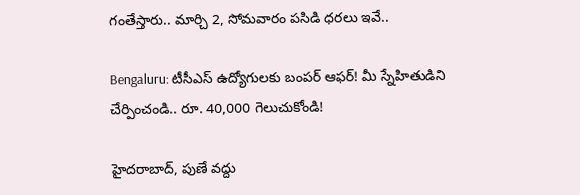గంతేస్తారు.. మార్చి 2, సోమవారం పసిడి ధరలు ఇవే..

Bengaluru: టీసీఎస్ ఉద్యోగులకు బంపర్ ఆఫర్! మీ స్నేహితుడిని చేర్పించండి.. రూ. 40,000 గెలుచుకోండి!

హైదరాబాద్, పుణే వద్దు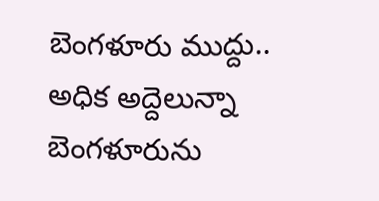బెంగళూరు ముద్దు.. అధిక అద్దెలున్నా బెంగళూరును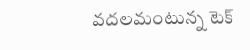వదలమంటున్న టెక్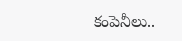కంపెనీలు..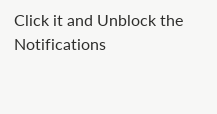Click it and Unblock the Notifications